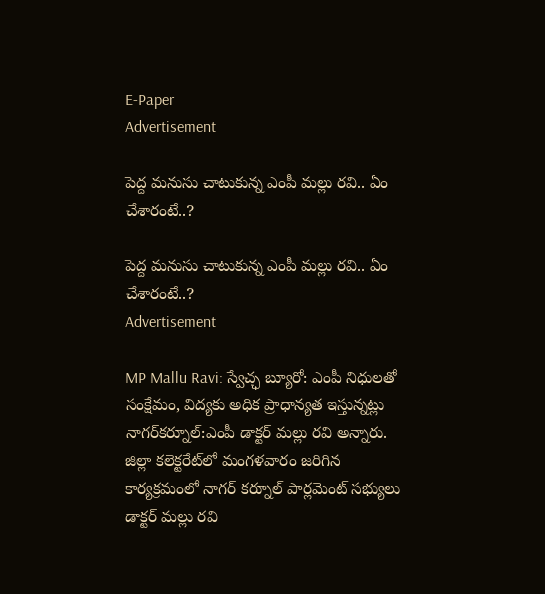E-Paper
Advertisement

పెద్ద మనుసు చాటుకున్న ఎంపీ మల్లు రవి.. ఏం చేశారంటే..?

పెద్ద మనుసు చాటుకున్న ఎంపీ మల్లు రవి.. ఏం చేశారంటే..?
Advertisement

MP Mallu Ravi: స్వేచ్ఛ బ్యూరో: ఎంపీ నిధులతో సంక్షేమం, విద్యకు అధిక ప్రాధాన్యత ఇస్తున్నట్లు నాగర్‌కర్నూల్:ఎంపీ డాక్టర్ మల్లు రవి అన్నారు. జిల్లా కలెక్టరేట్‌లో మంగళవారం జరిగిన కార్యక్రమంలో నాగర్ కర్నూల్ పార్లమెంట్ సభ్యులు డాక్టర్ మల్లు రవి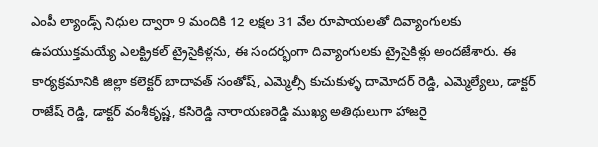ఎంపీ ల్యాండ్స్ నిధుల ద్వారా 9 మందికి 12 లక్షల 31 వేల రూపాయలతో దివ్యాంగులకు ఉపయుక్తమయ్యే ఎలక్ట్రికల్ ట్రైసైకిళ్లను, ఈ సందర్భంగా దివ్యాంగులకు ట్రైసైకిళ్లు అందజేశారు. ఈ కార్యక్రమానికి జిల్లా కలెక్టర్ బాదావత్ సంతోష్, ఎమ్మెల్సీ కుచుకుళ్ళ దామోదర్ రెడ్డి, ఎమ్మెల్యేలు, డాక్టర్ రాజేష్ రెడ్డి, డాక్టర్ వంశీకృష్ణ, కసిరెడ్డి నారాయణరెడ్డి ముఖ్య అతిథులుగా హాజరై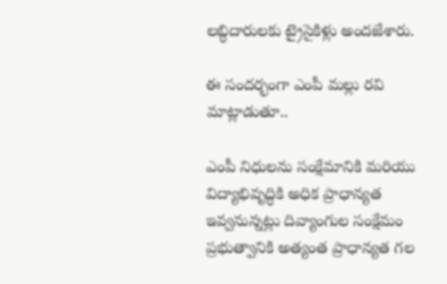లబ్ధిదారులకు ట్రైసైకిళ్లు అందజేశారు.

ఈ సందర్భంగా ఎంపీ మల్లు రవి మాట్లాడుతూ..

ఎంపీ నిధులను సంక్షేమానికి మరియు విద్యాభివృద్ధికి అధిక ప్రాధాన్యత ఇవ్వనున్నట్లు దివ్యాంగుల సంక్షేమం ప్రభుత్వానికి అత్యంత ప్రాధాన్యత గల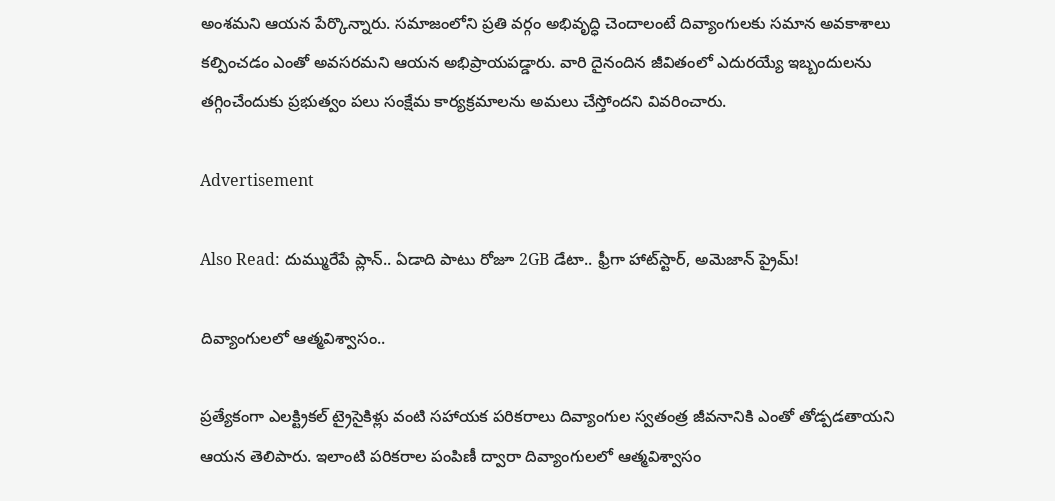అంశమని ఆయన పేర్కొన్నారు. సమాజంలోని ప్రతి వర్గం అభివృద్ధి చెందాలంటే దివ్యాంగులకు సమాన అవకాశాలు కల్పించడం ఎంతో అవసరమని ఆయన అభిప్రాయపడ్డారు. వారి దైనందిన జీవితంలో ఎదురయ్యే ఇబ్బందులను తగ్గించేందుకు ప్రభుత్వం పలు సంక్షేమ కార్యక్రమాలను అమలు చేస్తోందని వివరించారు.

Advertisement

Also Read: దుమ్మురేపే ప్లాన్.. ఏడాది పాటు రోజూ 2GB డేటా.. ఫ్రీగా హాట్‌స్టార్, అమెజాన్ ప్రైమ్!

దివ్యాంగులలో ఆత్మవిశ్వాసం..

ప్రత్యేకంగా ఎలక్ట్రికల్ ట్రైసైకిళ్లు వంటి సహాయక పరికరాలు దివ్యాంగుల స్వతంత్ర జీవనానికి ఎంతో తోడ్పడతాయని ఆయన తెలిపారు. ఇలాంటి పరికరాల పంపిణీ ద్వారా దివ్యాంగులలో ఆత్మవిశ్వాసం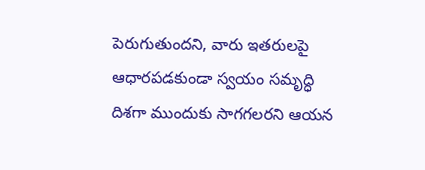పెరుగుతుందని, వారు ఇతరులపై ఆధారపడకుండా స్వయం సమృద్ధి దిశగా ముందుకు సాగగలరని ఆయన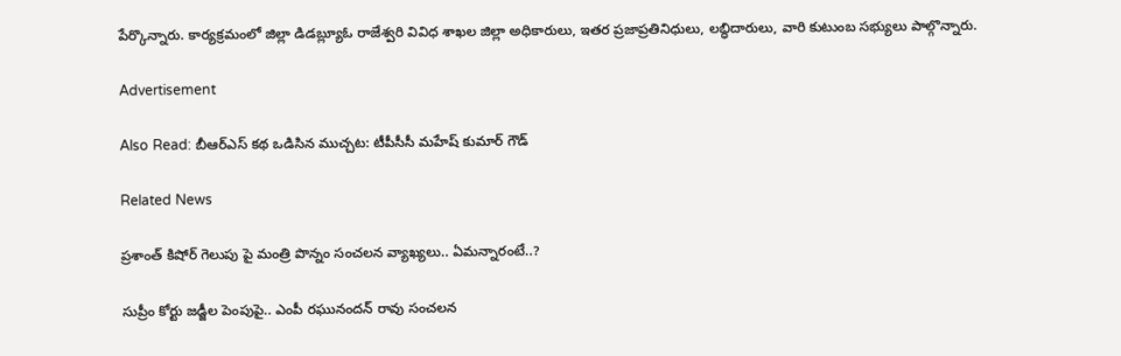పేర్కొన్నారు. కార్యక్రమంలో జిల్లా డిడబ్ల్యూఓ రాజేశ్వరి వివిధ శాఖల జిల్లా అధికారులు, ఇతర ప్రజాప్రతినిధులు, లబ్ధిదారులు, వారి కుటుంబ సభ్యులు పాల్గొన్నారు.

Advertisement

Also Read: బీఆర్ఎస్ కథ ఒడిసిన ముచ్చట: టీపీసీసీ మహేష్ కుమార్ గౌడ్

Related News

ప్రశాంత్ కిషోర్ గెలుపు పై మంత్రి పొన్నం సంచలన వ్యాఖ్యలు.. ఏమన్నారంటే..?

సుప్రీం కోర్టు జడ్జీల పెంపుపై.. ఎంపీ రఘునందన్ రావు సంచలన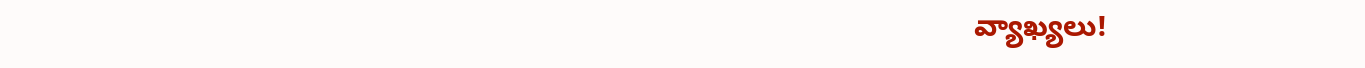వ్యాఖ్యలు!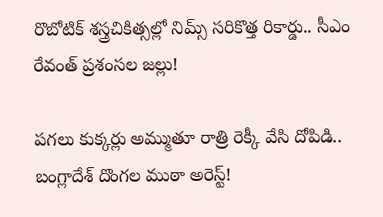రొబోటిక్ శస్త్రచికిత్సల్లో నిమ్స్ సరికొత్త రికార్డు.. సీఎం రేవంత్ ప్రశంసల జల్లు!

పగలు కుక్కర్లు అమ్ముతూ రాత్రి రెక్కీ వేసి దోపిడి.. బంగ్లాదేశ్ దొంగల ముఠా అరెస్ట్!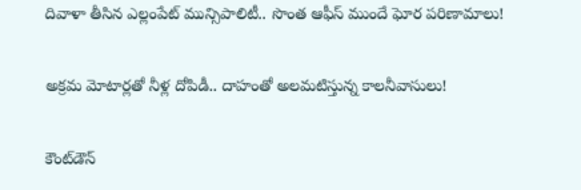దివాళా తీసిన ఎల్లంపేట్ మున్సిపాలిటీ.. సొంత ఆఫీస్ ముందే ఘోర పరిణామాలు!

అక్రమ మోటార్లతో నీళ్ల దోపిడీ.. దాహంతో అలమటిస్తున్న కాలనీవాసులు!

కౌంట్‌డౌన్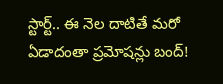స్టార్ట్.. ఈ నెల దాటితే మరో ఏడాదంతా ప్రమోషన్లు బంద్!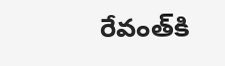రేవంత్‌కి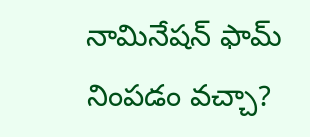నామినేషన్ ఫామ్ నింపడం వచ్చా?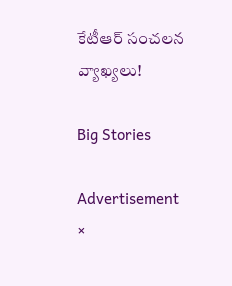కేటీఆర్ సంచలన వ్యాఖ్యలు!

Big Stories

Advertisement
×